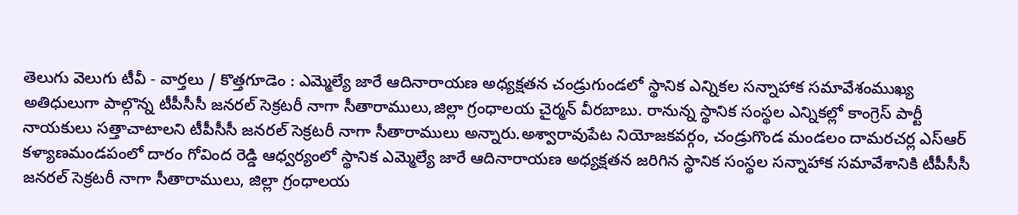తెలుగు వెలుగు టీవీ - వార్తలు / కొత్తగూడెం : ఎమ్మెల్యే జారే ఆదినారాయణ అధ్యక్షతన చండ్రుగుండలో స్థానిక ఎన్నికల సన్నాహాక సమావేశంముఖ్య అతిధులుగా పాల్గొన్న టీపీసీసీ జనరల్ సెక్రటరీ నాగా సీతారాములు,జిల్లా గ్రంధాలయ చైర్మన్ వీరబాబు. రానున్న స్థానిక సంస్థల ఎన్నికల్లో కాంగ్రెస్ పార్టీ నాయకులు సత్తాచాటాలని టీపీసీసీ జనరల్ సెక్రటరీ నాగా సీతారాములు అన్నారు.అశ్వారావుపేట నియోజకవర్గం, చండ్రుగొండ మండలం దామరచర్ల ఎస్ఆర్ కళ్యాణమండపంలో దారం గోవింద రెడ్డి ఆధ్వర్యంలో స్థానిక ఎమ్మెల్యే జారే ఆదినారాయణ అధ్యక్షతన జరిగిన స్థానిక సంస్థల సన్నాహాక సమావేశానికి టీపీసీసీ జనరల్ సెక్రటరీ నాగా సీతారాములు, జిల్లా గ్రంధాలయ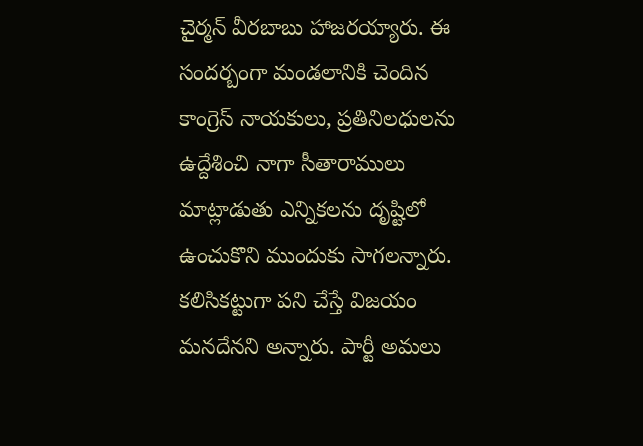చైర్మన్ వీరబాబు హాజరయ్యారు. ఈ సందర్బంగా మండలానికి చెందిన కాంగ్రెస్ నాయకులు, ప్రతినిలధులను ఉద్దేశించి నాగా సీతారాములు మాట్లాడుతు ఎన్నికలను దృష్టిలో ఉంచుకొని ముందుకు సాగలన్నారు. కలిసికట్టుగా పని చేస్తే విజయం మనదేనని అన్నారు. పార్టీ అమలు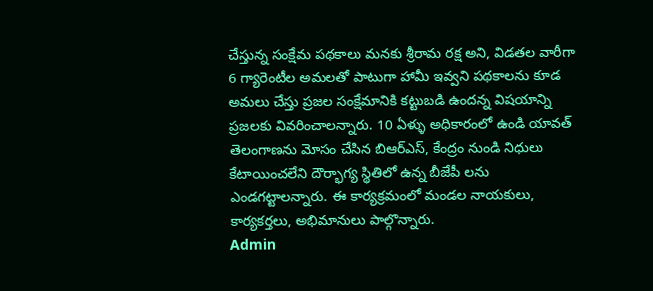చేస్తున్న సంక్షేమ పథకాలు మనకు శ్రీరామ రక్ష అని, విడతల వారీగా 6 గ్యారెంటీల అమలతో పాటుగా హామీ ఇవ్వని పథకాలను కూడ అమలు చేస్తు ప్రజల సంక్షేమానికి కట్టుబడి ఉందన్న విషయాన్ని ప్రజలకు వివరించాలన్నారు. 10 ఏళ్ళు అధికారంలో ఉండి యావత్ తెలంగాణను మోసం చేసిన బిఆర్ఎస్, కేంద్రం నుండి నిధులు కేటాయించలేని దౌర్భాగ్య స్థితిలో ఉన్న బీజేపీ లను ఎండగట్టాలన్నారు. ఈ కార్యక్రమంలో మండల నాయకులు, కార్యకర్తలు, అభిమానులు పాల్గొన్నారు.
Admin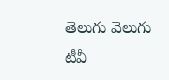తెలుగు వెలుగు టీవీ